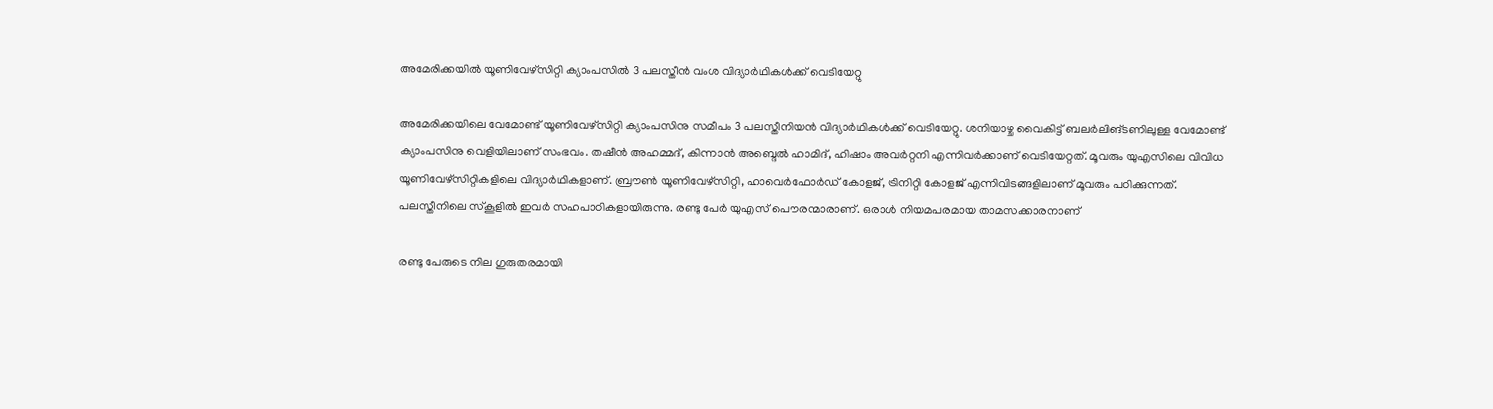അമേരിക്കയിൽ യൂണിവേഴ്സിറ്റി ക്യാംപസിൽ 3 പലസ്തീൻ വംശ വിദ്യാർഥികൾക്ക് വെടിയേറ്റു

അമേരിക്കയിലെ വേമോണ്ട് യൂണിവേഴ്സിറ്റി ക്യാംപസിനു സമീപം 3 പലസ്തീനിയൻ വിദ്യാർഥികൾക്ക് വെടിയേറ്റു. ശനിയാഴ്ച വൈകിട്ട് ബലർലിങ്ടണിലുള്ള വേമോണ്ട് ക്യാംപസിനു വെളിയിലാണ് സംഭവം. തഷീൻ അഹമ്മദ്, കിന്നാൻ അബ്ദെൽ ഹാമിദ്, ഹിഷാം അവർറ്റനി എന്നിവർക്കാണ് വെടിയേറ്റത്. മൂവരും യുഎസിലെ വിവിധ യൂണിവേഴ്സിറ്റികളിലെ വിദ്യാർഥികളാണ്. ബ്രൗൺ യൂണിവേഴ്സിറ്റി, ഹാവെർഫോർഡ് കോളജ്, ട്രിനിറ്റി കോളജ് എന്നിവിടങ്ങളിലാണ് മൂവരും പഠിക്കുന്നത്. പലസ്തീനിലെ സ്കൂളിൽ ഇവർ സഹപാഠികളായിരുന്നു. രണ്ടു പേർ യുഎസ് പൌരന്മാരാണ്. ഒരാൾ നിയമപരമായ താമസക്കാരനാണ്

രണ്ടു പേരുടെ നില ഗുരുതരമായി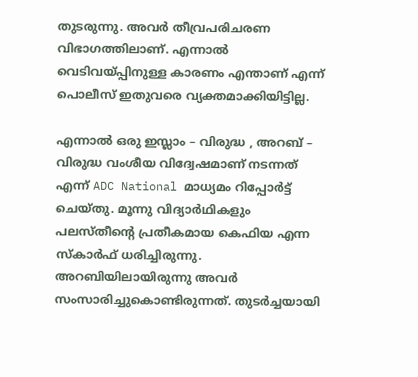തുടരുന്നു. അവർ തീവ്രപരിചരണ വിഭാഗത്തിലാണ്. എന്നാൽ വെടിവയ്പ്പിനുള്ള കാരണം എന്താണ് എന്ന് പൊലീസ് ഇതുവരെ വ്യക്തമാക്കിയിട്ടില്ല.

എന്നാൽ ഒരു ഇസ്ലാം – വിരുദ്ധ , അറബ് – വിരുദ്ധ വംശീയ വിദ്വേഷമാണ് നടന്നത് എന്ന് ADC National മാധ്യമം റിപ്പോർട്ട് ചെയ്തു. മൂന്നു വിദ്യാർഥികളും പലസ്തീൻ്റെ പ്രതീകമായ കെഫിയ എന്ന സ്കാർഫ് ധരിച്ചിരുന്നു. അറബിയിലായിരുന്നു അവർ സംസാരിച്ചുകൊണ്ടിരുന്നത്. തുടർച്ചയായി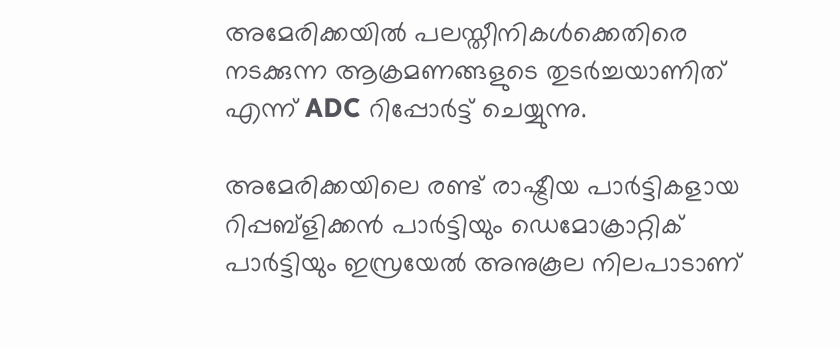അമേരിക്കയിൽ പലസ്തീനികൾക്കെതിരെ നടക്കുന്ന ആക്രമണങ്ങളുടെ തുടർച്ചയാണിത് എന്ന് ADC റിപ്പോർട്ട് ചെയ്യുന്നു.

അമേരിക്കയിലെ രണ്ട് രാഷ്ട്രീയ പാർട്ടികളായ റിപ്പബ്ളിക്കൻ പാർട്ടിയും ഡെമോക്രാറ്റിക് പാർട്ടിയും ഇസ്രയേൽ അനുകൂല നിലപാടാണ്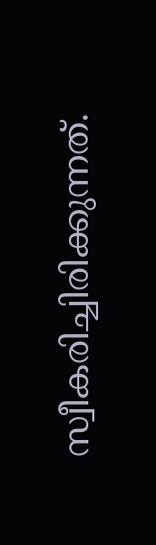സ്വീകരിച്ചിരിക്കുന്നത്.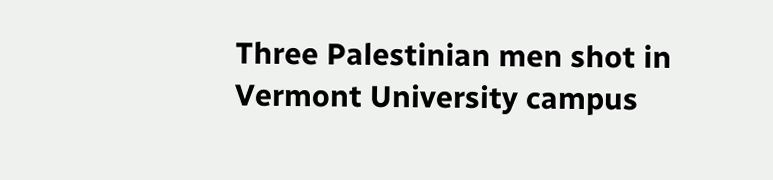Three Palestinian men shot in Vermont University campus